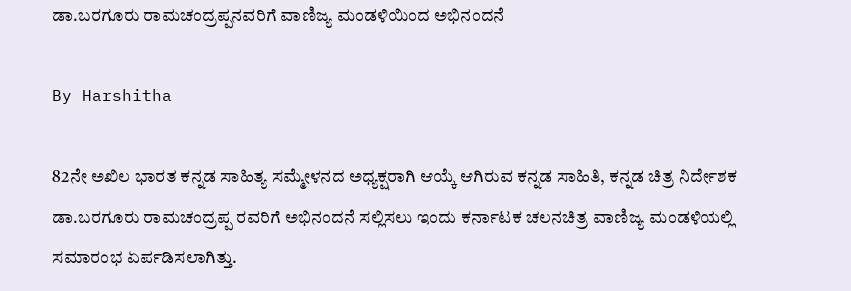ಡಾ.ಬರಗೂರು ರಾಮಚಂದ್ರಪ್ಪನವರಿಗೆ ವಾಣಿಜ್ಯ ಮಂಡಳಿಯಿಂದ ಅಭಿನಂದನೆ

By Harshitha

82ನೇ ಅಖಿಲ ಭಾರತ ಕನ್ನಡ ಸಾಹಿತ್ಯ ಸಮ್ಮೇಳನದ ಅಧ್ಯಕ್ಷರಾಗಿ ಆಯ್ಕೆ ಆಗಿರುವ ಕನ್ನಡ ಸಾಹಿತಿ, ಕನ್ನಡ ಚಿತ್ರ ನಿರ್ದೇಶಕ ಡಾ.ಬರಗೂರು ರಾಮಚಂದ್ರಪ್ಪ ರವರಿಗೆ ಅಭಿನಂದನೆ ಸಲ್ಲಿಸಲು ಇಂದು ಕರ್ನಾಟಕ ಚಲನಚಿತ್ರ ವಾಣಿಜ್ಯ ಮಂಡಳಿಯಲ್ಲಿ ಸಮಾರಂಭ ಏರ್ಪಡಿಸಲಾಗಿತ್ತು.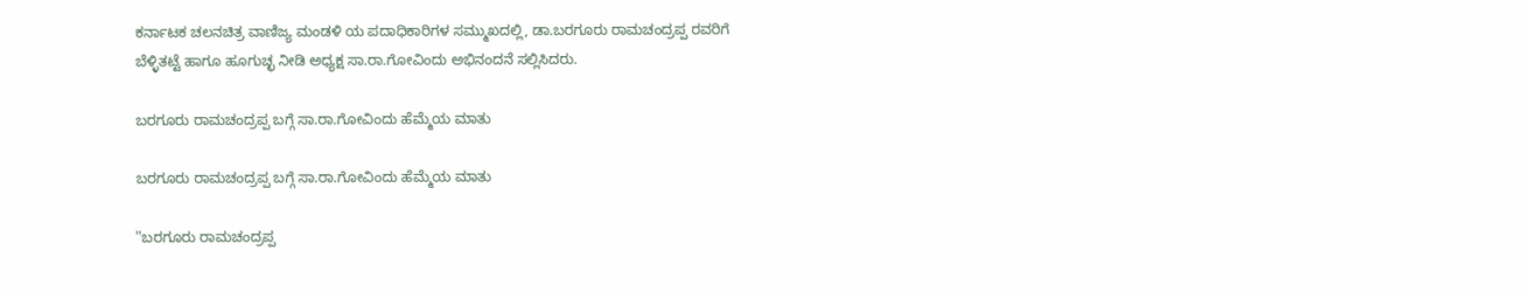ಕರ್ನಾಟಕ ಚಲನಚಿತ್ರ ವಾಣಿಜ್ಯ ಮಂಡಳಿ ಯ ಪದಾಧಿಕಾರಿಗಳ ಸಮ್ಮುಖದಲ್ಲಿ, ಡಾ.ಬರಗೂರು ರಾಮಚಂದ್ರಪ್ಪ ರವರಿಗೆ ಬೆಳ್ಳಿತಟ್ಟೆ ಹಾಗೂ ಹೂಗುಚ್ಛ ನೀಡಿ ಅಧ್ಯಕ್ಷ ಸಾ.ರಾ.ಗೋವಿಂದು ಅಭಿನಂದನೆ ಸಲ್ಲಿಸಿದರು.

ಬರಗೂರು ರಾಮಚಂದ್ರಪ್ಪ ಬಗ್ಗೆ ಸಾ.ರಾ.ಗೋವಿಂದು ಹೆಮ್ಮೆಯ ಮಾತು

ಬರಗೂರು ರಾಮಚಂದ್ರಪ್ಪ ಬಗ್ಗೆ ಸಾ.ರಾ.ಗೋವಿಂದು ಹೆಮ್ಮೆಯ ಮಾತು

''ಬರಗೂರು ರಾಮಚಂದ್ರಪ್ಪ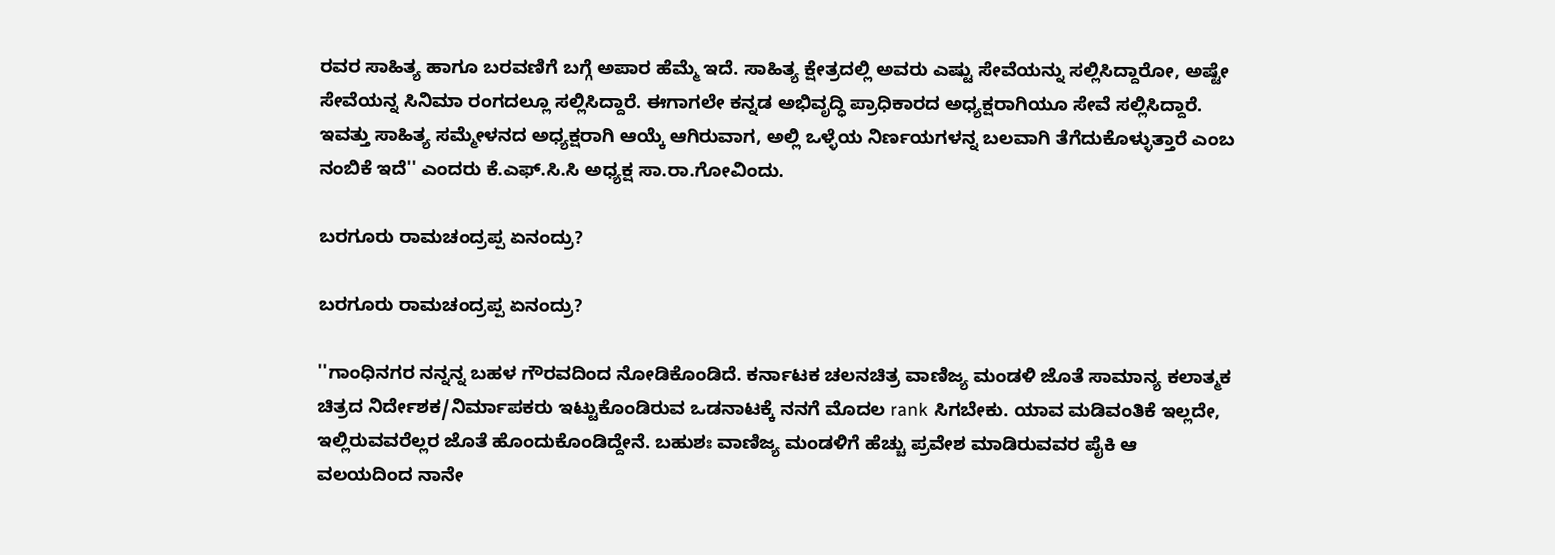ರವರ ಸಾಹಿತ್ಯ ಹಾಗೂ ಬರವಣಿಗೆ ಬಗ್ಗೆ ಅಪಾರ ಹೆಮ್ಮೆ ಇದೆ. ಸಾಹಿತ್ಯ ಕ್ಷೇತ್ರದಲ್ಲಿ ಅವರು ಎಷ್ಟು ಸೇವೆಯನ್ನು ಸಲ್ಲಿಸಿದ್ದಾರೋ, ಅಷ್ಟೇ ಸೇವೆಯನ್ನ ಸಿನಿಮಾ ರಂಗದಲ್ಲೂ ಸಲ್ಲಿಸಿದ್ದಾರೆ. ಈಗಾಗಲೇ ಕನ್ನಡ ಅಭಿವೃದ್ಧಿ ಪ್ರಾಧಿಕಾರದ ಅಧ್ಯಕ್ಷರಾಗಿಯೂ ಸೇವೆ ಸಲ್ಲಿಸಿದ್ದಾರೆ. ಇವತ್ತು ಸಾಹಿತ್ಯ ಸಮ್ಮೇಳನದ ಅಧ್ಯಕ್ಷರಾಗಿ ಆಯ್ಕೆ ಆಗಿರುವಾಗ, ಅಲ್ಲಿ ಒಳ್ಳೆಯ ನಿರ್ಣಯಗಳನ್ನ ಬಲವಾಗಿ ತೆಗೆದುಕೊಳ್ಳುತ್ತಾರೆ ಎಂಬ ನಂಬಿಕೆ ಇದೆ'' ಎಂದರು ಕೆ.ಎಫ್.ಸಿ.ಸಿ ಅಧ್ಯಕ್ಷ ಸಾ.ರಾ.ಗೋವಿಂದು.

ಬರಗೂರು ರಾಮಚಂದ್ರಪ್ಪ ಏನಂದ್ರು?

ಬರಗೂರು ರಾಮಚಂದ್ರಪ್ಪ ಏನಂದ್ರು?

''ಗಾಂಧಿನಗರ ನನ್ನನ್ನ ಬಹಳ ಗೌರವದಿಂದ ನೋಡಿಕೊಂಡಿದೆ. ಕರ್ನಾಟಕ ಚಲನಚಿತ್ರ ವಾಣಿಜ್ಯ ಮಂಡಳಿ ಜೊತೆ ಸಾಮಾನ್ಯ ಕಲಾತ್ಮಕ ಚಿತ್ರದ ನಿರ್ದೇಶಕ/ನಿರ್ಮಾಪಕರು ಇಟ್ಟುಕೊಂಡಿರುವ ಒಡನಾಟಕ್ಕೆ ನನಗೆ ಮೊದಲ rank ಸಿಗಬೇಕು. ಯಾವ ಮಡಿವಂತಿಕೆ ಇಲ್ಲದೇ, ಇಲ್ಲಿರುವವರೆಲ್ಲರ ಜೊತೆ ಹೊಂದುಕೊಂಡಿದ್ದೇನೆ. ಬಹುಶಃ ವಾಣಿಜ್ಯ ಮಂಡಳಿಗೆ ಹೆಚ್ಚು ಪ್ರವೇಶ ಮಾಡಿರುವವರ ಪೈಕಿ ಆ ವಲಯದಿಂದ ನಾನೇ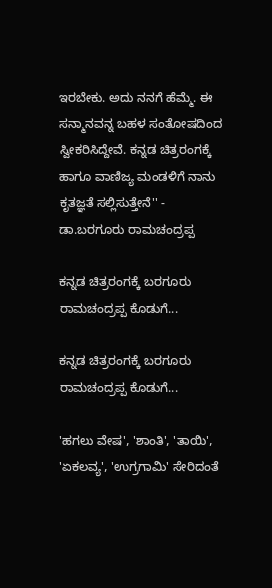ಇರಬೇಕು. ಅದು ನನಗೆ ಹೆಮ್ಮೆ. ಈ ಸನ್ಮಾನವನ್ನ ಬಹಳ ಸಂತೋಷದಿಂದ ಸ್ವೀಕರಿಸಿದ್ದೇವೆ. ಕನ್ನಡ ಚಿತ್ರರಂಗಕ್ಕೆ ಹಾಗೂ ವಾಣಿಜ್ಯ ಮಂಡಳಿಗೆ ನಾನು ಕೃತಜ್ಞತೆ ಸಲ್ಲಿಸುತ್ತೇನೆ'' - ಡಾ.ಬರಗೂರು ರಾಮಚಂದ್ರಪ್ಪ

ಕನ್ನಡ ಚಿತ್ರರಂಗಕ್ಕೆ ಬರಗೂರು ರಾಮಚಂದ್ರಪ್ಪ ಕೊಡುಗೆ...

ಕನ್ನಡ ಚಿತ್ರರಂಗಕ್ಕೆ ಬರಗೂರು ರಾಮಚಂದ್ರಪ್ಪ ಕೊಡುಗೆ...

'ಹಗಲು ವೇಷ', 'ಶಾಂತಿ', 'ತಾಯಿ', 'ಏಕಲವ್ಯ', 'ಉಗ್ರಗಾಮಿ' ಸೇರಿದಂತೆ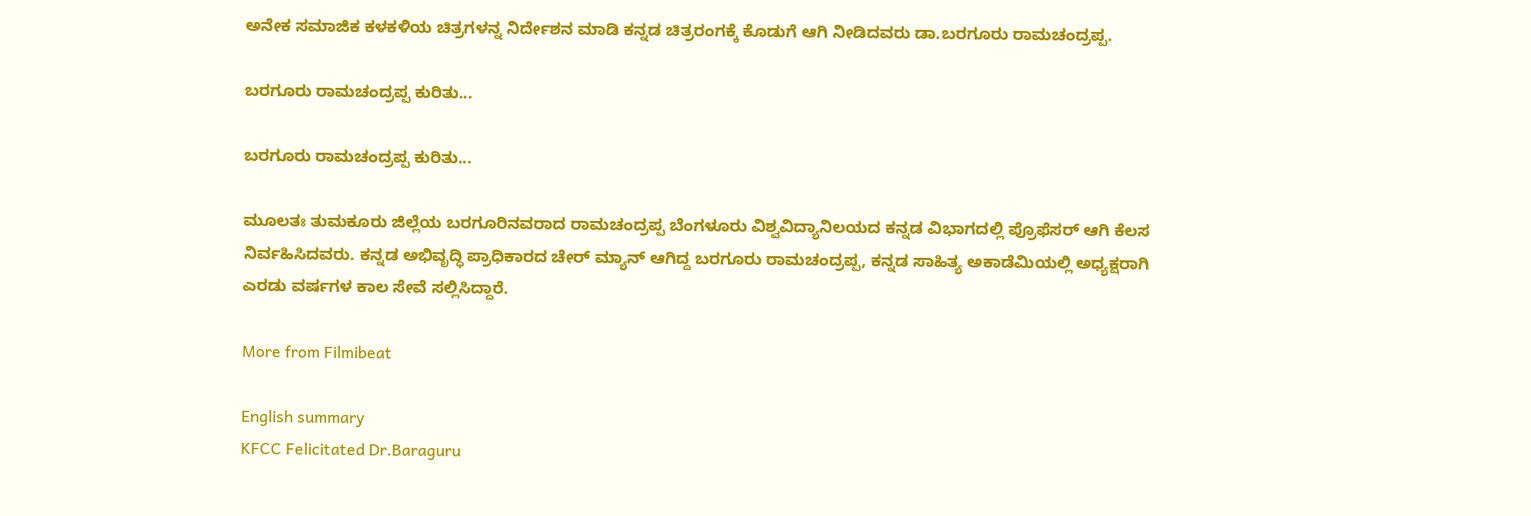ಅನೇಕ ಸಮಾಜಿಕ ಕಳಕಳಿಯ ಚಿತ್ರಗಳನ್ನ ನಿರ್ದೇಶನ ಮಾಡಿ ಕನ್ನಡ ಚಿತ್ರರಂಗಕ್ಕೆ ಕೊಡುಗೆ ಆಗಿ ನೀಡಿದವರು ಡಾ.ಬರಗೂರು ರಾಮಚಂದ್ರಪ್ಪ.

ಬರಗೂರು ರಾಮಚಂದ್ರಪ್ಪ ಕುರಿತು...

ಬರಗೂರು ರಾಮಚಂದ್ರಪ್ಪ ಕುರಿತು...

ಮೂಲತಃ ತುಮಕೂರು ಜಿಲ್ಲೆಯ ಬರಗೂರಿನವರಾದ ರಾಮಚಂದ್ರಪ್ಪ ಬೆಂಗಳೂರು ವಿಶ್ವವಿದ್ಯಾನಿಲಯದ ಕನ್ನಡ ವಿಭಾಗದಲ್ಲಿ ಪ್ರೊಫೆಸರ್ ಆಗಿ ಕೆಲಸ ನಿರ್ವಹಿಸಿದವರು. ಕನ್ನಡ ಅಭಿವೃದ್ಧಿ ಪ್ರಾಧಿಕಾರದ ಚೇರ್ ಮ್ಯಾನ್ ಆಗಿದ್ದ ಬರಗೂರು ರಾಮಚಂದ್ರಪ್ಪ, ಕನ್ನಡ ಸಾಹಿತ್ಯ ಅಕಾಡೆಮಿಯಲ್ಲಿ ಅಧ್ಯಕ್ಷರಾಗಿ ಎರಡು ವರ್ಷಗಳ ಕಾಲ ಸೇವೆ ಸಲ್ಲಿಸಿದ್ದಾರೆ.

More from Filmibeat

English summary
KFCC Felicitated Dr.Baraguru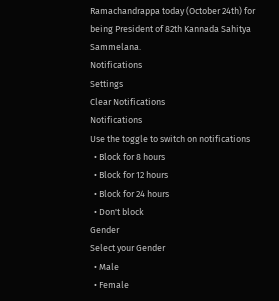Ramachandrappa today (October 24th) for being President of 82th Kannada Sahitya Sammelana.
Notifications
Settings
Clear Notifications
Notifications
Use the toggle to switch on notifications
  • Block for 8 hours
  • Block for 12 hours
  • Block for 24 hours
  • Don't block
Gender
Select your Gender
  • Male
  • Female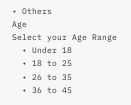• Others
Age
Select your Age Range
  • Under 18
  • 18 to 25
  • 26 to 35
  • 36 to 45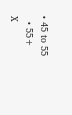• 45 to 55
  • 55+
X